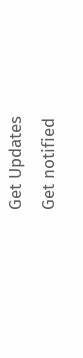Get Updates
Get notified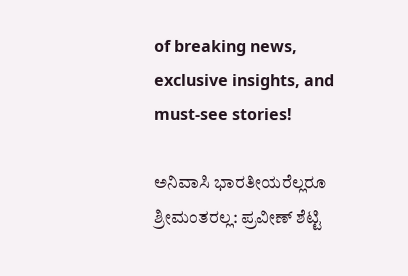of breaking news, exclusive insights, and must-see stories!

ಅನಿವಾಸಿ ಭಾರತೀಯರೆಲ್ಲರೂ ಶ್ರೀಮಂತರಲ್ಲ: ಪ್ರವೀಣ್ ಶೆಟ್ಟಿ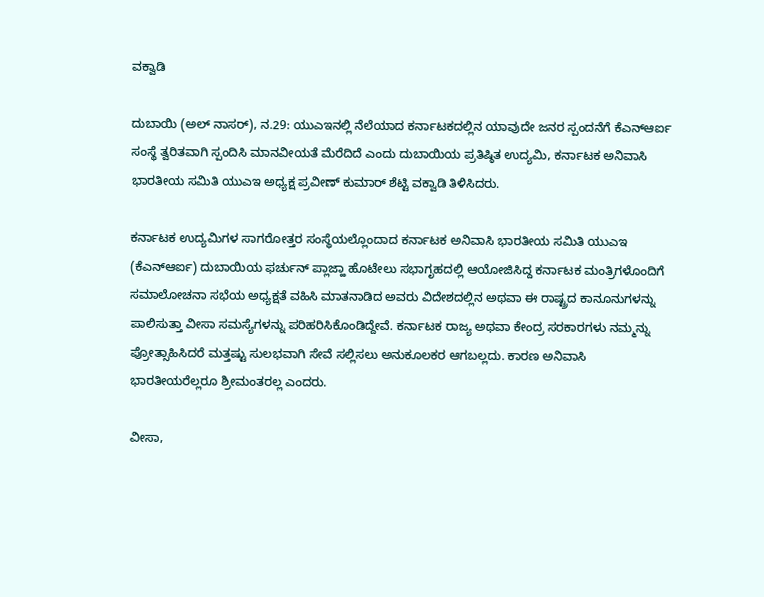ವಕ್ವಾಡಿ

ದುಬಾಯಿ (ಅಲ್ ನಾಸರ್), ನ.29: ಯುಎಇನಲ್ಲಿ ನೆಲೆಯಾದ ಕರ್ನಾಟಕದಲ್ಲಿನ ಯಾವುದೇ ಜನರ ಸ್ಪಂದನೆಗೆ ಕೆಎನ್ಆರ್ಐ ಸಂಸ್ಥೆ ತ್ವರಿತವಾಗಿ ಸ್ಪಂದಿಸಿ ಮಾನವೀಯತೆ ಮೆರೆದಿದೆ ಎಂದು ದುಬಾಯಿಯ ಪ್ರತಿಷ್ಠಿತ ಉದ್ಯಮಿ, ಕರ್ನಾಟಕ ಅನಿವಾಸಿ ಭಾರತೀಯ ಸಮಿತಿ ಯುಎಇ ಅಧ್ಯಕ್ಷ ಪ್ರವೀಣ್ ಕುಮಾರ್ ಶೆಟ್ಟಿ ವಕ್ವಾಡಿ ತಿಳಿಸಿದರು.

ಕರ್ನಾಟಕ ಉದ್ಯಮಿಗಳ ಸಾಗರೋತ್ತರ ಸಂಸ್ಥೆಯಲ್ಲೊಂದಾದ ಕರ್ನಾಟಕ ಅನಿವಾಸಿ ಭಾರತೀಯ ಸಮಿತಿ ಯುಎಇ (ಕೆಎನ್ಆರ್ಐ) ದುಬಾಯಿಯ ಫರ್ಚುನ್ ಪ್ಲಾಜ್ಹಾ ಹೊಟೇಲು ಸಭಾಗೃಹದಲ್ಲಿ ಆಯೋಜಿಸಿದ್ದ ಕರ್ನಾಟಕ ಮಂತ್ರಿಗಳೊಂದಿಗೆ ಸಮಾಲೋಚನಾ ಸಭೆಯ ಅಧ್ಯಕ್ಷತೆ ವಹಿಸಿ ಮಾತನಾಡಿದ ಅವರು ವಿದೇಶದಲ್ಲಿನ ಅಥವಾ ಈ ರಾಷ್ಟ್ರದ ಕಾನೂನುಗಳನ್ನು ಪಾಲಿಸುತ್ತಾ ವೀಸಾ ಸಮಸ್ಯೆಗಳನ್ನು ಪರಿಹರಿಸಿಕೊಂಡಿದ್ದೇವೆ. ಕರ್ನಾಟಕ ರಾಜ್ಯ ಅಥವಾ ಕೇಂದ್ರ ಸರಕಾರಗಳು ನಮ್ಮನ್ನು ಪ್ರೋತ್ಸಾಹಿಸಿದರೆ ಮತ್ತಷ್ಟು ಸುಲಭವಾಗಿ ಸೇವೆ ಸಲ್ಲಿಸಲು ಅನುಕೂಲಕರ ಆಗಬಲ್ಲದು. ಕಾರಣ ಅನಿವಾಸಿ ಭಾರತೀಯರೆಲ್ಲರೂ ಶ್ರೀಮಂತರಲ್ಲ ಎಂದರು.

ವೀಸಾ,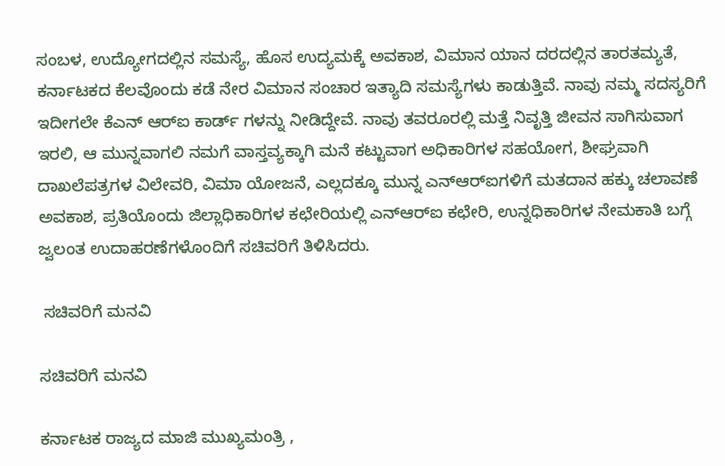ಸಂಬಳ, ಉದ್ಯೋಗದಲ್ಲಿನ ಸಮಸ್ಯೆ, ಹೊಸ ಉದ್ಯಮಕ್ಕೆ ಅವಕಾಶ, ವಿಮಾನ ಯಾನ ದರದಲ್ಲಿನ ತಾರತಮ್ಯತೆ, ಕರ್ನಾಟಕದ ಕೆಲವೊಂದು ಕಡೆ ನೇರ ವಿಮಾನ ಸಂಚಾರ ಇತ್ಯಾದಿ ಸಮಸ್ಯೆಗಳು ಕಾಡುತ್ತಿವೆ. ನಾವು ನಮ್ಮ ಸದಸ್ಯರಿಗೆ ಇದೀಗಲೇ ಕೆಎನ್ ಆರ್‍ಐ ಕಾರ್ಡ್ ಗಳನ್ನು ನೀಡಿದ್ದೇವೆ. ನಾವು ತವರೂರಲ್ಲಿ ಮತ್ತೆ ನಿವೃತ್ತಿ ಜೀವನ ಸಾಗಿಸುವಾಗ ಇರಲಿ, ಆ ಮುನ್ನವಾಗಲಿ ನಮಗೆ ವಾಸ್ತವ್ಯಕ್ಕಾಗಿ ಮನೆ ಕಟ್ಟುವಾಗ ಅಧಿಕಾರಿಗಳ ಸಹಯೋಗ, ಶೀಘ್ರವಾಗಿ ದಾಖಲೆಪತ್ರಗಳ ವಿಲೇವರಿ, ವಿಮಾ ಯೋಜನೆ, ಎಲ್ಲದಕ್ಕೂ ಮುನ್ನ ಎನ್‍ಆರ್‍ಐಗಳಿಗೆ ಮತದಾನ ಹಕ್ಕು ಚಲಾವಣೆ ಅವಕಾಶ, ಪ್ರತಿಯೊಂದು ಜಿಲ್ಲಾಧಿಕಾರಿಗಳ ಕಛೇರಿಯಲ್ಲಿ ಎನ್‍ಆರ್‍ಐ ಕಛೇರಿ, ಉನ್ನಧಿಕಾರಿಗಳ ನೇಮಕಾತಿ ಬಗ್ಗೆ ಜ್ವಲಂತ ಉದಾಹರಣೆಗಳೊಂದಿಗೆ ಸಚಿವರಿಗೆ ತಿಳಿಸಿದರು.

 ಸಚಿವರಿಗೆ ಮನವಿ

ಸಚಿವರಿಗೆ ಮನವಿ

ಕರ್ನಾಟಕ ರಾಜ್ಯದ ಮಾಜಿ ಮುಖ್ಯಮಂತ್ರಿ ,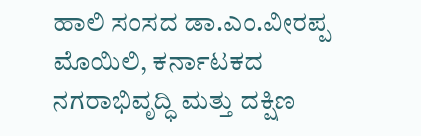ಹಾಲಿ ಸಂಸದ ಡಾ.ಎಂ.ವೀರಪ್ಪ ಮೊಯಿಲಿ, ಕರ್ನಾಟಕದ ನಗರಾಭಿವೃದ್ಧಿ ಮತ್ತು ದಕ್ಷಿಣ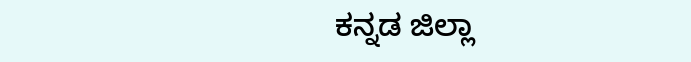ಕನ್ನಡ ಜಿಲ್ಲಾ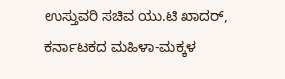ಉಸ್ತುವರಿ ಸಚಿವ ಯು.ಟಿ ಖಾದರ್, ಕರ್ನಾಟಕದ ಮಹಿಳಾ-ಮಕ್ಕಳ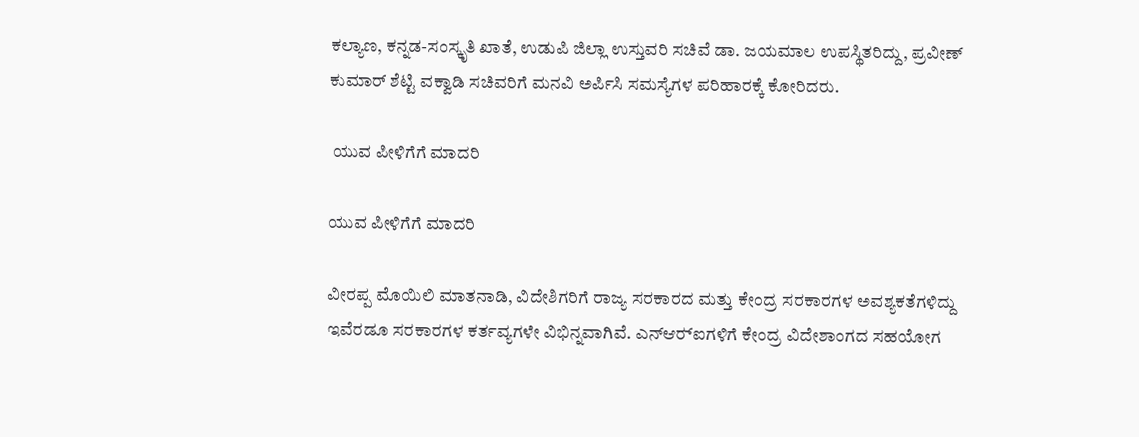ಕಲ್ಯಾಣ, ಕನ್ನಡ-ಸಂಸ್ಕೃತಿ ಖಾತೆ, ಉಡುಪಿ ಜಿಲ್ಲಾ ಉಸ್ತುವರಿ ಸಚಿವೆ ಡಾ. ಜಯಮಾಲ ಉಪಸ್ಥಿತರಿದ್ದು, ಪ್ರವೀಣ್ ಕುಮಾರ್ ಶೆಟ್ಟಿ ವಕ್ವಾಡಿ ಸಚಿವರಿಗೆ ಮನವಿ ಅರ್ಪಿಸಿ ಸಮಸ್ಯೆಗಳ ಪರಿಹಾರಕ್ಕೆ ಕೋರಿದರು.

 ಯುವ ಪೀಳಿಗೆಗೆ ಮಾದರಿ

ಯುವ ಪೀಳಿಗೆಗೆ ಮಾದರಿ

ವೀರಪ್ಪ ಮೊಯಿಲಿ ಮಾತನಾಡಿ, ವಿದೇಶಿಗರಿಗೆ ರಾಜ್ಯ ಸರಕಾರದ ಮತ್ತು ಕೇಂದ್ರ ಸರಕಾರಗಳ ಅವಶ್ಯಕತೆಗಳಿದ್ದು ಇವೆರಡೂ ಸರಕಾರಗಳ ಕರ್ತವ್ಯಗಳೇ ವಿಭಿನ್ನವಾಗಿವೆ. ಎನ್‍ಆರ್‍ಐಗಳಿಗೆ ಕೇಂದ್ರ ವಿದೇಶಾಂಗದ ಸಹಯೋಗ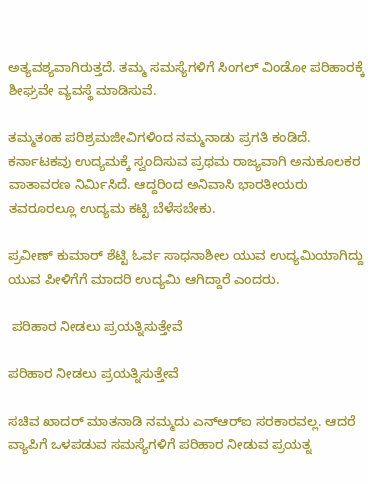ಅತ್ಯವಶ್ಯವಾಗಿರುತ್ತದೆ. ತಮ್ಮ ಸಮಸ್ಯೆಗಳಿಗೆ ಸಿಂಗಲ್‍ ವಿಂಡೋ ಪರಿಹಾರಕ್ಕೆ ಶೀಘ್ರವೇ ವ್ಯವಸ್ಥೆ ಮಾಡಿಸುವೆ.

ತಮ್ಮತಂಹ ಪರಿಶ್ರಮಜೀವಿಗಳಿಂದ ನಮ್ಮನಾಡು ಪ್ರಗತಿ ಕಂಡಿದೆ. ಕರ್ನಾಟಕವು ಉದ್ಯಮಕ್ಕೆ ಸ್ವಂದಿಸುವ ಪ್ರಥಮ ರಾಜ್ಯವಾಗಿ ಅನುಕೂಲಕರ ವಾತಾವರಣ ನಿರ್ಮಿಸಿದೆ. ಆದ್ದರಿಂದ ಅನಿವಾಸಿ ಭಾರತೀಯರು ತವರೂರಲ್ಲೂ ಉದ್ಯಮ ಕಟ್ಟಿ ಬೆಳೆಸಬೇಕು.

ಪ್ರವೀಣ್ ಕುಮಾರ್ ಶೆಟ್ಟಿ ಓರ್ವ ಸಾಧನಾಶೀಲ ಯುವ ಉದ್ಯಮಿಯಾಗಿದ್ದು ಯುವ ಪೀಳಿಗೆಗೆ ಮಾದರಿ ಉದ್ಯಮಿ ಆಗಿದ್ದಾರೆ ಎಂದರು.

 ಪರಿಹಾರ ನೀಡಲು ಪ್ರಯತ್ನಿಸುತ್ತೇವೆ

ಪರಿಹಾರ ನೀಡಲು ಪ್ರಯತ್ನಿಸುತ್ತೇವೆ

ಸಚಿವ ಖಾದರ್ ಮಾತನಾಡಿ ನಮ್ಮದು ಎನ್‍ಆರ್‍ಐ ಸರಕಾರವಲ್ಲ. ಆದರೆ ವ್ಯಾಪಿಗೆ ಒಳಪಡುವ ಸಮಸ್ಯೆಗಳಿಗೆ ಪರಿಹಾರ ನೀಡುವ ಪ್ರಯತ್ನ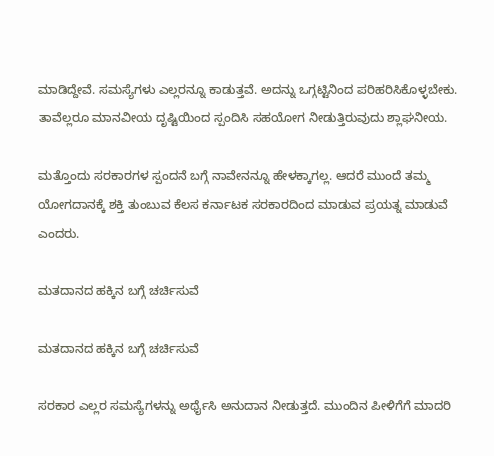ಮಾಡಿದ್ದೇವೆ. ಸಮಸ್ಯೆಗಳು ಎಲ್ಲರನ್ನೂ ಕಾಡುತ್ತವೆ. ಅದನ್ನು ಒಗ್ಗಟ್ಟಿನಿಂದ ಪರಿಹರಿಸಿಕೊಳ್ಳಬೇಕು. ತಾವೆಲ್ಲರೂ ಮಾನವೀಯ ದೃಷ್ಟಿಯಿಂದ ಸ್ಪಂದಿಸಿ ಸಹಯೋಗ ನೀಡುತ್ತಿರುವುದು ಶ್ಲಾಘನೀಯ.

ಮತ್ತೊಂದು ಸರಕಾರಗಳ ಸ್ಪಂದನೆ ಬಗ್ಗೆ ನಾವೇನನ್ನೂ ಹೇಳಕ್ಕಾಗಲ್ಲ. ಆದರೆ ಮುಂದೆ ತಮ್ಮ ಯೋಗದಾನಕ್ಕೆ ಶಕ್ತಿ ತುಂಬುವ ಕೆಲಸ ಕರ್ನಾಟಕ ಸರಕಾರದಿಂದ ಮಾಡುವ ಪ್ರಯತ್ನ ಮಾಡುವೆ ಎಂದರು.

ಮತದಾನದ ಹಕ್ಕಿನ ಬಗ್ಗೆ ಚರ್ಚಿಸುವೆ

ಮತದಾನದ ಹಕ್ಕಿನ ಬಗ್ಗೆ ಚರ್ಚಿಸುವೆ

ಸರಕಾರ ಎಲ್ಲರ ಸಮಸ್ಯೆಗಳನ್ನು ಅರ್ಥೈಸಿ ಅನುದಾನ ನೀಡುತ್ತದೆ. ಮುಂದಿನ ಪೀಳಿಗೆಗೆ ಮಾದರಿ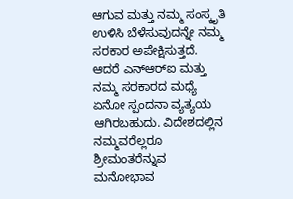ಆಗುವ ಮತ್ತು ನಮ್ಮ ಸಂಸ್ಕೃತಿ ಉಳಿಸಿ ಬೆಳೆಸುವುದನ್ನೇ ನಮ್ಮ ಸರಕಾರ ಅಪೇಕ್ಷಿಸುತ್ತದೆ. ಆದರೆ ಎನ್‍ಆರ್‍ಐ ಮತ್ತು ನಮ್ಮ ಸರಕಾರದ ಮಧ್ಯೆ ಏನೋ ಸ್ಪಂದನಾ ವ್ಯತ್ಯಯ ಆಗಿರಬಹುದು. ವಿದೇಶದಲ್ಲಿನ ನಮ್ಮವರೆಲ್ಲರೂ ಶ್ರೀಮಂತರೆನ್ನುವ ಮನೋಭಾವ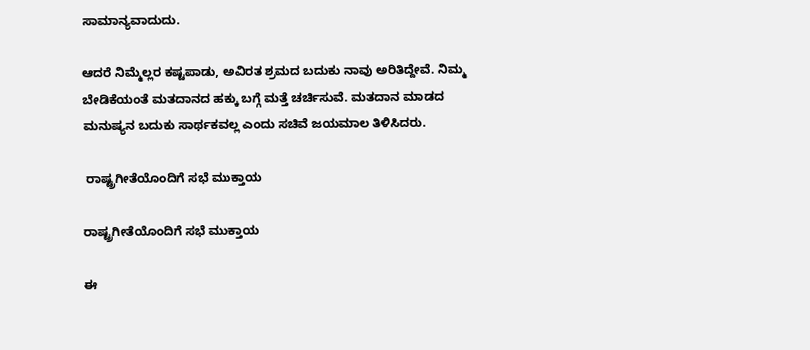ಸಾಮಾನ್ಯವಾದುದು.

ಆದರೆ ನಿಮ್ಮೆಲ್ಲರ ಕಷ್ಟಪಾಡು, ಅವಿರತ ಶ್ರಮದ ಬದುಕು ನಾವು ಅರಿತಿದ್ದೇವೆ. ನಿಮ್ಮ ಬೇಡಿಕೆಯಂತೆ ಮತದಾನದ ಹಕ್ಕು ಬಗ್ಗೆ ಮತ್ತೆ ಚರ್ಚಿಸುವೆ. ಮತದಾನ ಮಾಡದ ಮನುಷ್ಯನ ಬದುಕು ಸಾರ್ಥಕವಲ್ಲ ಎಂದು ಸಚಿವೆ ಜಯಮಾಲ ತಿಳಿಸಿದರು.

 ರಾಷ್ಟ್ರಗೀತೆಯೊಂದಿಗೆ ಸಭೆ ಮುಕ್ತಾಯ

ರಾಷ್ಟ್ರಗೀತೆಯೊಂದಿಗೆ ಸಭೆ ಮುಕ್ತಾಯ

ಈ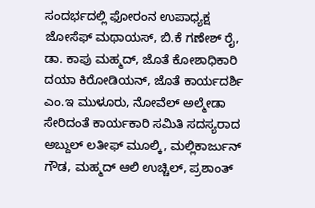ಸಂದರ್ಭದಲ್ಲಿ ಫೋರಂನ ಉಪಾಧ್ಯಕ್ಷ ಜೋಸೆಫ್ ಮಥಾಯಸ್, ಬಿ.ಕೆ ಗಣೇಶ್ ರೈ, ಡಾ. ಕಾಪು ಮಹ್ಮದ್, ಜೊತೆ ಕೋಶಾಧಿಕಾರಿ ದಯಾ ಕಿರೋಡಿಯನ್, ಜೊತೆ ಕಾರ್ಯದರ್ಶಿ ಎಂ.ಇ ಮುಳೂರು, ನೋವೆಲ್ ಅಲ್ಮೇಡಾ ಸೇರಿದಂತೆ ಕಾರ್ಯಕಾರಿ ಸಮಿತಿ ಸದಸ್ಯರಾದ ಅಬ್ದುಲ್ ಲತೀಫ್ ಮೂಲ್ಕಿ, ಮಲ್ಲಿಕಾರ್ಜುನ್ ಗೌಡ, ಮಹ್ಮದ್ ಆಲಿ ಉಚ್ಚಿಲ್, ಪ್ರಶಾಂತ್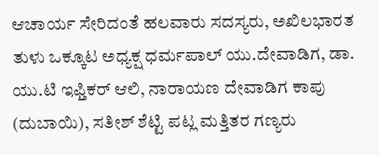ಆಚಾರ್ಯ ಸೇರಿದಂತೆ ಹಲವಾರು ಸದಸ್ಯರು, ಅಖಿಲಭಾರತ ತುಳು ಒಕ್ಕೂಟ ಅಧ್ಯಕ್ಷ ಧರ್ಮಪಾಲ್ ಯು.ದೇವಾಡಿಗ, ಡಾ. ಯು.ಟಿ ಇಫ್ತಿಕರ್ ಆಲಿ, ನಾರಾಯಣ ದೇವಾಡಿಗ ಕಾಪು (ದುಬಾಯಿ), ಸತೀಶ್ ಶೆಟ್ಟಿ ಪಟ್ಲ ಮತ್ತಿತರ ಗಣ್ಯರು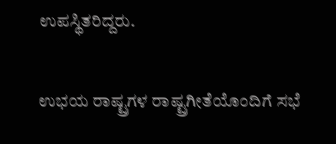ಉಪಸ್ಥಿತರಿದ್ದರು.

ಉಭಯ ರಾಷ್ಟ್ರಗಳ ರಾಷ್ಟ್ರಗೀತೆಯೊಂದಿಗೆ ಸಭೆ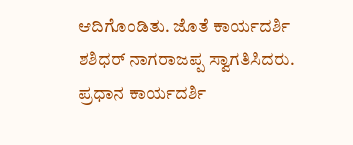ಆದಿಗೊಂಡಿತು. ಜೊತೆ ಕಾರ್ಯದರ್ಶಿ ಶಶಿಧರ್ ನಾಗರಾಜಪ್ಪ ಸ್ವಾಗತಿಸಿದರು. ಪ್ರಧಾನ ಕಾರ್ಯದರ್ಶಿ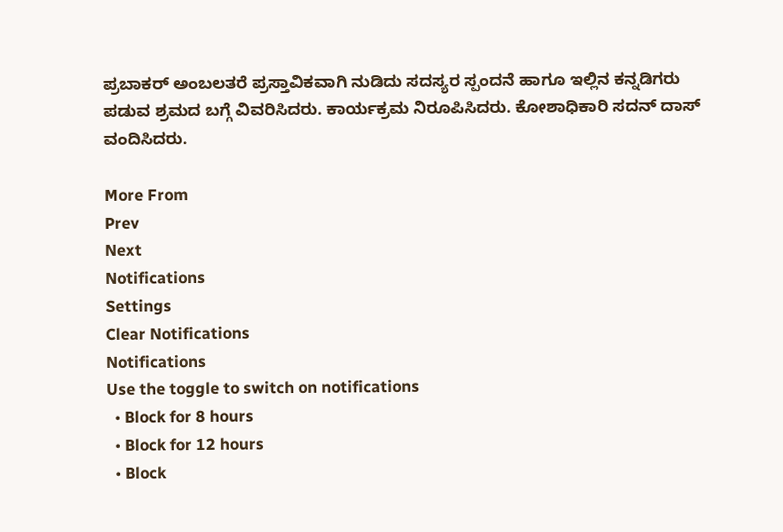ಪ್ರಬಾಕರ್ ಅಂಬಲತರೆ ಪ್ರಸ್ತಾವಿಕವಾಗಿ ನುಡಿದು ಸದಸ್ಯರ ಸ್ಪಂದನೆ ಹಾಗೂ ಇಲ್ಲಿನ ಕನ್ನಡಿಗರು ಪಡುವ ಶ್ರಮದ ಬಗ್ಗೆ ವಿವರಿಸಿದರು. ಕಾರ್ಯಕ್ರಮ ನಿರೂಪಿಸಿದರು. ಕೋಶಾಧಿಕಾರಿ ಸದನ್ ದಾಸ್ ವಂದಿಸಿದರು.

More From
Prev
Next
Notifications
Settings
Clear Notifications
Notifications
Use the toggle to switch on notifications
  • Block for 8 hours
  • Block for 12 hours
  • Block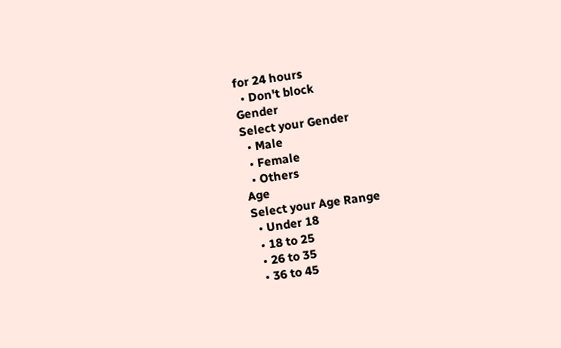for 24 hours
  • Don't block
Gender
Select your Gender
  • Male
  • Female
  • Others
Age
Select your Age Range
  • Under 18
  • 18 to 25
  • 26 to 35
  • 36 to 45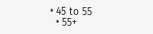• 45 to 55
  • 55+